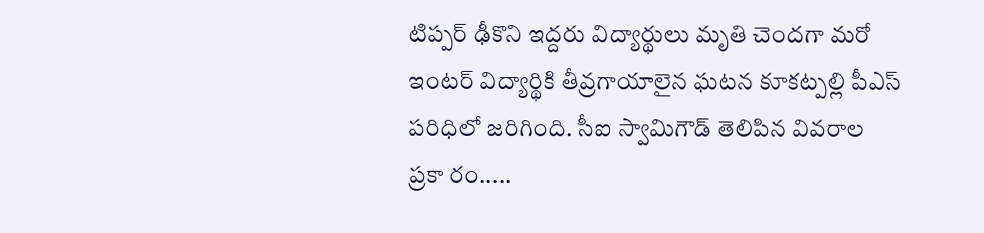టిప్పర్ ఢీకొని ఇద్దరు విద్యార్థులు మృతి చెందగా మరో ఇంటర్ విద్యార్థికి తీవ్రగాయాలైన ఘటన కూకట్పల్లి పీఎస్ పరిధిలో జరిగింది. సీఐ స్వామిగౌడ్ తెలిపిన వివరాల ప్రకా రం.....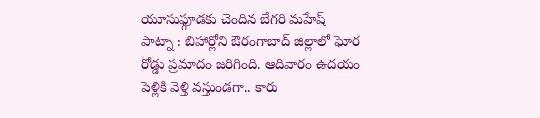యూసుఫ్గూడకు చెందిన బేగరి మహేష్
పాట్నా : బిహార్లోని ఔరంగాబాద్ జిల్లాలో ఘోర రోడ్డు ప్రమాదం జరిగింది. ఆదివారం ఉదయం పెళ్లికి వెళ్తి వస్తుండగా.. కారు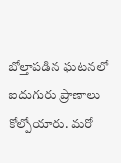బోల్తాపడిన ఘటనలో ఐదుగురు ప్రాణాలు కోల్పోయారు. మరో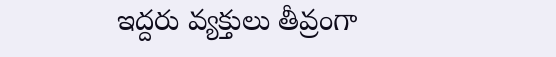ఇద్దరు వ్యక్తులు తీవ్రంగా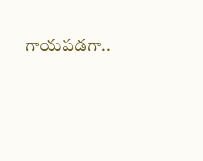గాయపడగా..